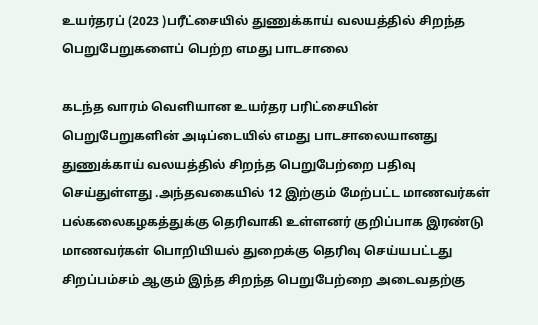உயர்தரப் (2023 )பரீட்சையில் துணுக்காய் வலயத்தில் சிறந்த பெறுபேறுகளைப் பெற்ற எமது பாடசாலை

கடந்த வாரம் வெளியான உயர்தர பரிட்சையின் பெறுபேறுகளின் அடிப்டையில் எமது பாடசாலையானது துணுக்காய் வலயத்தில் சிறந்த பெறுபேற்றை பதிவு செய்துள்ளது .அந்தவகையில் 12 இற்கும் மேற்பட்ட மாணவர்கள் பல்கலைகழகத்துக்கு தெரிவாகி உள்ளனர் குறிப்பாக இரண்டு மாணவர்கள் பொறியியல் துறைக்கு தெரிவு செய்யபட்டது சிறப்பம்சம் ஆகும் இந்த சிறந்த பெறுபேற்றை அடைவதற்கு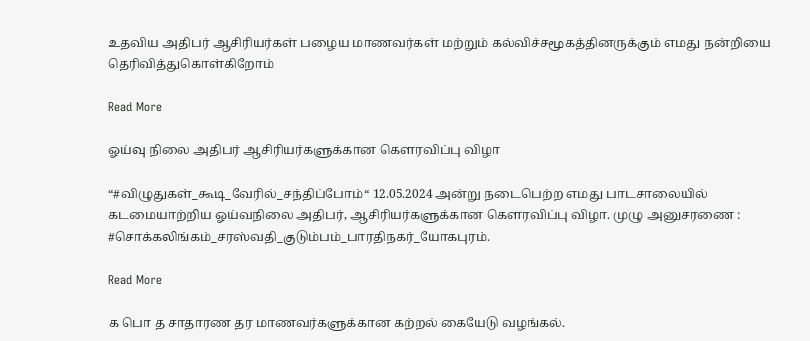உதவிய அதிபர் ஆசிரியர்கள் பழைய மாணவர்கள் மற்றும் கல்விச்சமூகத்தினருக்கும் எமது நன்றியை தெரிவித்துகொள்கிறோம்

Read More

ஓய்வு நிலை அதிபர் ஆசிரியர்களுக்கான கௌரவிப்பு விழா

“#விழுதுகள்_கூடி_வேரில்_சந்திப்போம்“ 12.05.2024 அன்று நடைபெற்ற எமது பாடசாலையில் கடமையாற்றிய ஓய்வநிலை அதிபர், ஆசிரியர்களுக்கான கௌரவிப்பு விழா. முழு அனுசரணை : #சொக்கலிங்கம்_சரஸ்வதி_குடும்பம்_பாரதிநகர்_யோகபுரம்.

Read More

க பொ த சாதாரண தர மாணவர்களுக்கான கற்றல் கையேடு வழங்கல்.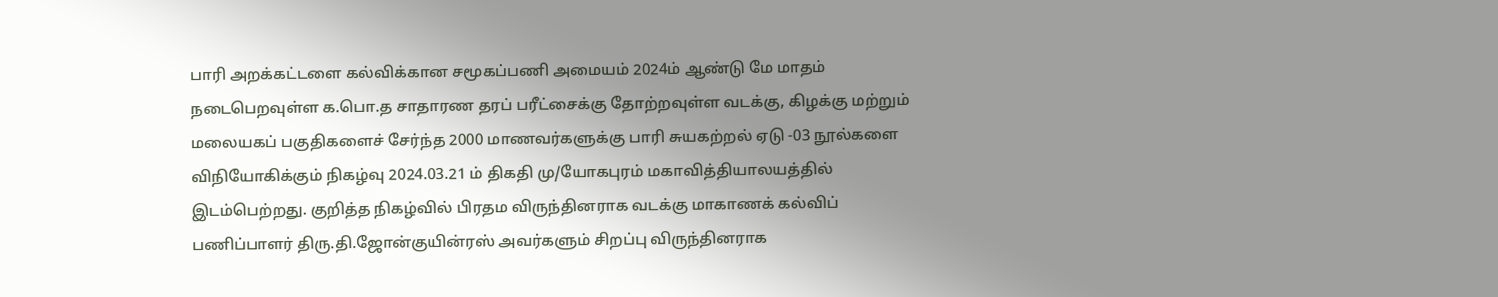பாரி அறக்கட்டளை கல்விக்கான சமூகப்பணி அமையம் 2024ம் ஆண்டு மே மாதம் நடைபெறவுள்ள க.பொ.த சாதாரண தரப் பரீட்சைக்கு தோற்றவுள்ள வடக்கு, கிழக்கு மற்றும் மலையகப் பகுதிகளைச் சேர்ந்த 2000 மாணவர்களுக்கு பாரி சுயகற்றல் ஏடு -03 நூல்களை விநியோகிக்கும் நிகழ்வு 2024.03.21 ம் திகதி மு/யோகபுரம் மகாவித்தியாலயத்தில் இடம்பெற்றது. குறித்த நிகழ்வில் பிரதம விருந்தினராக வடக்கு மாகாணக் கல்விப் பணிப்பாளர் திரு.தி.ஜோன்குயின்ரஸ் அவர்களும் சிறப்பு விருந்தினராக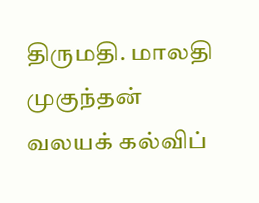திருமதி. மாலதி முகுந்தன் வலயக் கல்விப்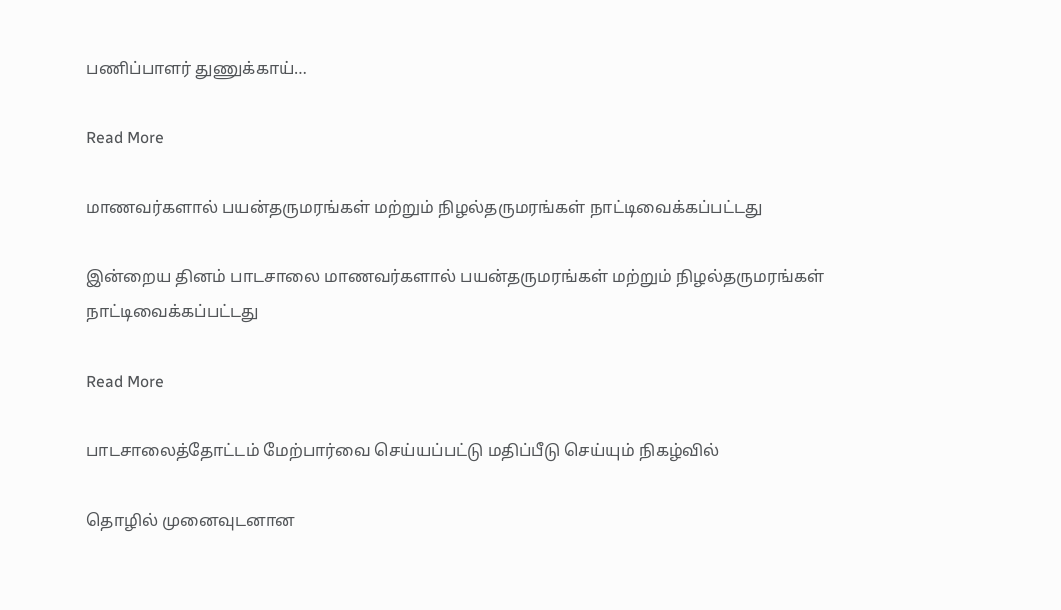பணிப்பாளர் துணுக்காய்…

Read More

மாணவர்களால் பயன்தருமரங்கள் மற்றும் நிழல்தருமரங்கள் நாட்டிவைக்கப்பட்டது

இன்றைய தினம் பாடசாலை மாணவர்களால் பயன்தருமரங்கள் மற்றும் நிழல்தருமரங்கள் நாட்டிவைக்கப்பட்டது

Read More

பாடசாலைத்தோட்டம் மேற்பார்வை செய்யப்பட்டு மதிப்பீடு செய்யும் நிகழ்வில்

தொழில் முனைவுடனான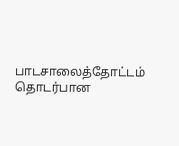பாடசாலைத்தோட்டம் தொடர்பான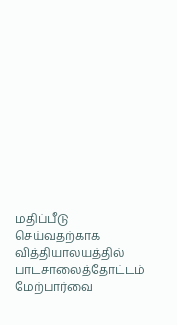மதிப்பீடு செய்வதற்காக வித்தியாலயத்தில் பாடசாலைத்தோட்டம் மேற்பார்வை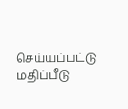செய்யப்பட்டு மதிப்பீடு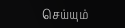செய்யும்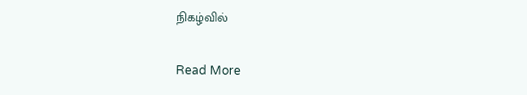நிகழ்வில்

Read More